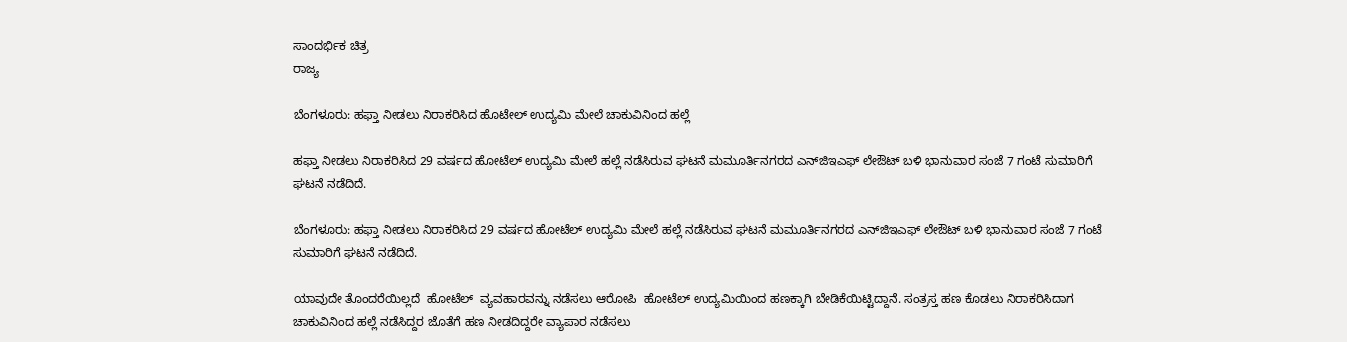ಸಾಂದರ್ಭಿಕ ಚಿತ್ರ
ರಾಜ್ಯ

ಬೆಂಗಳೂರು: ಹಫ್ತಾ ನೀಡಲು ನಿರಾಕರಿಸಿದ ಹೊಟೇಲ್ ಉದ್ಯಮಿ ಮೇಲೆ ಚಾಕುವಿನಿಂದ ಹಲ್ಲೆ

ಹಫ್ತಾ ನೀಡಲು ನಿರಾಕರಿಸಿದ 29 ವರ್ಷದ ಹೋಟೆಲ್ ಉದ್ಯಮಿ ಮೇಲೆ ಹಲ್ಲೆ ನಡೆಸಿರುವ ಘಟನೆ ಮಮೂರ್ತಿನಗರದ ಎನ್‌ಜಿಇಎಫ್ ಲೇಔಟ್ ಬಳಿ ಭಾನುವಾರ ಸಂಜೆ 7 ಗಂಟೆ ಸುಮಾರಿಗೆ ಘಟನೆ ನಡೆದಿದೆ.

ಬೆಂಗಳೂರು: ಹಫ್ತಾ ನೀಡಲು ನಿರಾಕರಿಸಿದ 29 ವರ್ಷದ ಹೋಟೆಲ್ ಉದ್ಯಮಿ ಮೇಲೆ ಹಲ್ಲೆ ನಡೆಸಿರುವ ಘಟನೆ ಮಮೂರ್ತಿನಗರದ ಎನ್‌ಜಿಇಎಫ್ ಲೇಔಟ್ ಬಳಿ ಭಾನುವಾರ ಸಂಜೆ 7 ಗಂಟೆ ಸುಮಾರಿಗೆ ಘಟನೆ ನಡೆದಿದೆ.

ಯಾವುದೇ ತೊಂದರೆಯಿಲ್ಲದೆ  ಹೋಟೆಲ್  ವ್ಯವಹಾರವನ್ನು ನಡೆಸಲು ಆರೋಪಿ  ಹೋಟೆಲ್ ಉದ್ಯಮಿಯಿಂದ ಹಣಕ್ಕಾಗಿ ಬೇಡಿಕೆಯಿಟ್ಟಿದ್ದಾನೆ. ಸಂತ್ರಸ್ತ ಹಣ ಕೊಡಲು ನಿರಾಕರಿಸಿದಾಗ ಚಾಕುವಿನಿಂದ ಹಲ್ಲೆ ನಡೆಸಿದ್ದರ ಜೊತೆಗೆ ಹಣ ನೀಡದಿದ್ದರೇ ವ್ಯಾಪಾರ ನಡೆಸಲು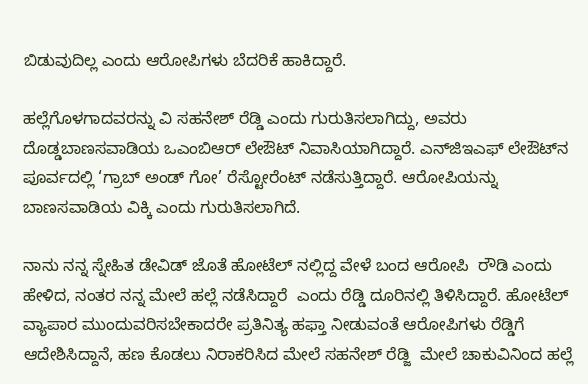ಬಿಡುವುದಿಲ್ಲ ಎಂದು ಆರೋಪಿಗಳು ಬೆದರಿಕೆ ಹಾಕಿದ್ದಾರೆ.

ಹಲ್ಲೆಗೊಳಗಾದವರನ್ನು ವಿ ಸಹನೇಶ್ ರೆಡ್ಡಿ ಎಂದು ಗುರುತಿಸಲಾಗಿದ್ದು, ಅವರು ದೊಡ್ಡಬಾಣಸವಾಡಿಯ ಒಎಂಬಿಆರ್ ಲೇಔಟ್ ನಿವಾಸಿಯಾಗಿದ್ದಾರೆ. ಎನ್‌ಜಿಇಎಫ್ ಲೇಔಟ್‌ನ ಪೂರ್ವದಲ್ಲಿ ‘ಗ್ರಾಬ್ ಅಂಡ್ ಗೋ’ ರೆಸ್ಟೋರೆಂಟ್ ನಡೆಸುತ್ತಿದ್ದಾರೆ. ಆರೋಪಿಯನ್ನು ಬಾಣಸವಾಡಿಯ ವಿಕ್ಕಿ ಎಂದು ಗುರುತಿಸಲಾಗಿದೆ.

ನಾನು ನನ್ನ ಸ್ನೇಹಿತ ಡೇವಿಡ್ ಜೊತೆ ಹೋಟೆಲ್ ನಲ್ಲಿದ್ದ ವೇಳೆ ಬಂದ ಆರೋಪಿ  ರೌಡಿ ಎಂದು ಹೇಳಿದ, ನಂತರ ನನ್ನ ಮೇಲೆ ಹಲ್ಲೆ ನಡೆಸಿದ್ದಾರೆ  ಎಂದು ರೆಡ್ಡಿ ದೂರಿನಲ್ಲಿ ತಿಳಿಸಿದ್ದಾರೆ. ಹೋಟೆಲ್ ವ್ಯಾಪಾರ ಮುಂದುವರಿಸಬೇಕಾದರೇ ಪ್ರತಿನಿತ್ಯ ಹಫ್ತಾ ನೀಡುವಂತೆ ಆರೋಪಿಗಳು ರೆಡ್ಡಿಗೆ ಆದೇಶಿಸಿದ್ದಾನೆ, ಹಣ ಕೊಡಲು ನಿರಾಕರಿಸಿದ ಮೇಲೆ ಸಹನೇಶ್ ರೆಡ್ಜಿ  ಮೇಲೆ ಚಾಕುವಿನಿಂದ ಹಲ್ಲೆ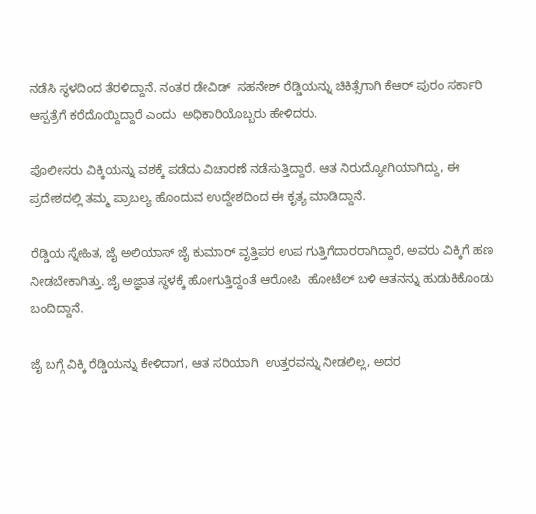ನಡೆಸಿ ಸ್ಥಳದಿಂದ ತೆರಳಿದ್ದಾನೆ. ನಂತರ ಡೇವಿಡ್  ಸಹನೇಶ್ ರೆಡ್ಡಿಯನ್ನು ಚಿಕಿತ್ಸೆಗಾಗಿ ಕೆಆರ್ ಪುರಂ ಸರ್ಕಾರಿ ಆಸ್ಪತ್ರೆಗೆ ಕರೆದೊಯ್ದಿದ್ದಾರೆ ಎಂದು  ಅಧಿಕಾರಿಯೊಬ್ಬರು ಹೇಳಿದರು.

ಪೊಲೀಸರು ವಿಕ್ಕಿಯನ್ನು ವಶಕ್ಕೆ ಪಡೆದು ವಿಚಾರಣೆ ನಡೆಸುತ್ತಿದ್ದಾರೆ. ಆತ ನಿರುದ್ಯೋಗಿಯಾಗಿದ್ದು, ಈ ಪ್ರದೇಶದಲ್ಲಿ ತಮ್ಮ ಪ್ರಾಬಲ್ಯ ಹೊಂದುವ ಉದ್ದೇಶದಿಂದ ಈ ಕೃತ್ಯ ಮಾಡಿದ್ದಾನೆ.

ರೆಡ್ಡಿಯ ಸ್ನೇಹಿತ, ಜೈ ಅಲಿಯಾಸ್ ಜೈ ಕುಮಾರ್ ವೃತ್ತಿಪರ ಉಪ ಗುತ್ತಿಗೆದಾರರಾಗಿದ್ದಾರೆ, ಅವರು ವಿಕ್ಕಿಗೆ ಹಣ ನೀಡಬೇಕಾಗಿತ್ತು. ಜೈ ಅಜ್ಞಾತ ಸ್ಥಳಕ್ಕೆ ಹೋಗುತ್ತಿದ್ದಂತೆ ಆರೋಪಿ  ಹೋಟೆಲ್ ಬಳಿ ಆತನನ್ನು ಹುಡುಕಿಕೊಂಡು ಬಂದಿದ್ದಾನೆ.

ಜೈ ಬಗ್ಗೆ ವಿಕ್ಕಿ ರೆಡ್ಡಿಯನ್ನು ಕೇಳಿದಾಗ, ಆತ ಸರಿಯಾಗಿ  ಉತ್ತರವನ್ನು ನೀಡಲಿಲ್ಲ, ಅದರ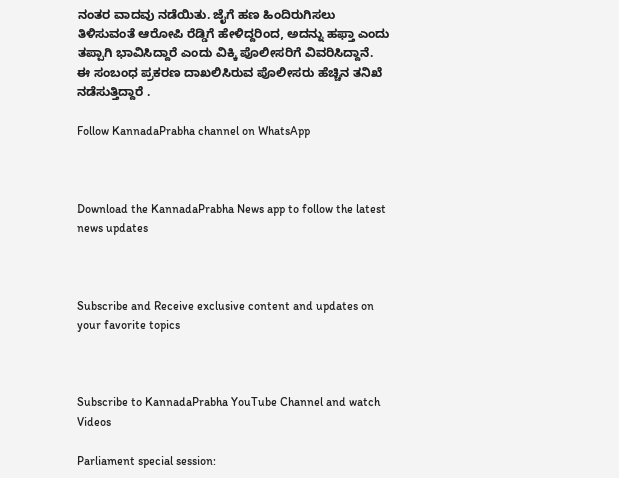ನಂತರ ವಾದವು ನಡೆಯಿತು. ಜೈಗೆ ಹಣ ಹಿಂದಿರುಗಿಸಲು ತಿಳಿಸುವಂತೆ ಆರೋಪಿ ರೆಡ್ಡಿಗೆ ಹೇಳಿದ್ದರಿಂದ, ಅದನ್ನು ಹಫ್ತಾ ಎಂದು ತಪ್ಪಾಗಿ ಭಾವಿಸಿದ್ದಾರೆ ಎಂದು ವಿಕ್ಕಿ ಪೊಲೀಸರಿಗೆ ವಿವರಿಸಿದ್ದಾನೆ. ಈ ಸಂಬಂಧ ಪ್ರಕರಣ ದಾಖಲಿಸಿರುವ ಪೊಲೀಸರು ಹೆಚ್ಚಿನ ತನಿಖೆ  ನಡೆಸುತ್ತಿದ್ದಾರೆ .

Follow KannadaPrabha channel on WhatsApp



Download the KannadaPrabha News app to follow the latest news updates



Subscribe and Receive exclusive content and updates on your favorite topics



Subscribe to KannadaPrabha YouTube Channel and watch Videos

Parliament special session: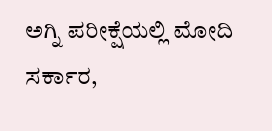ಅಗ್ನಿ ಪರೀಕ್ಷೆಯಲ್ಲಿ ಮೋದಿ ಸರ್ಕಾರ,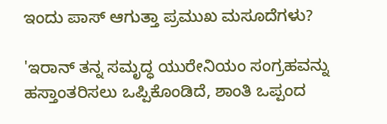ಇಂದು ಪಾಸ್ ಆಗುತ್ತಾ ಪ್ರಮುಖ ಮಸೂದೆಗಳು?

'ಇರಾನ್ ತನ್ನ ಸಮೃದ್ಧ ಯುರೇನಿಯಂ ಸಂಗ್ರಹವನ್ನು ಹಸ್ತಾಂತರಿಸಲು ಒಪ್ಪಿಕೊಂಡಿದೆ, ಶಾಂತಿ ಒಪ್ಪಂದ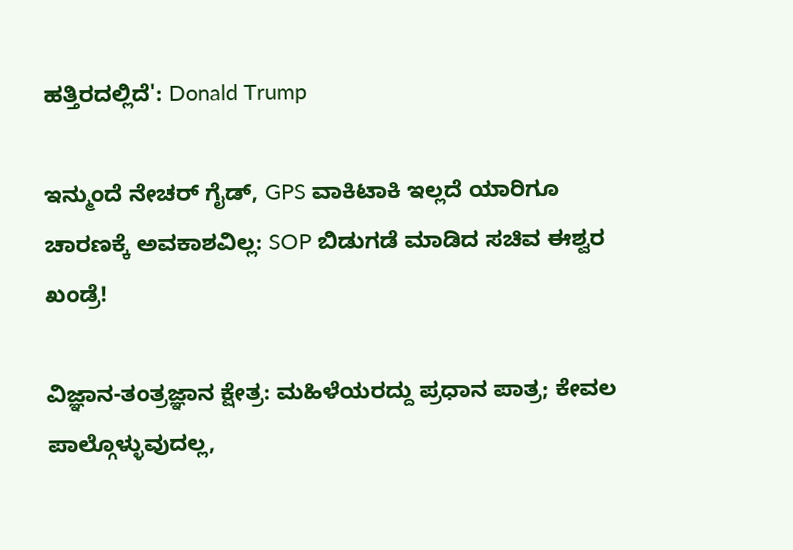ಹತ್ತಿರದಲ್ಲಿದೆ': Donald Trump

ಇನ್ಮುಂದೆ ನೇಚರ್ ಗೈಡ್, GPS ವಾಕಿಟಾಕಿ ಇಲ್ಲದೆ ಯಾರಿಗೂ ಚಾರಣಕ್ಕೆ ಅವಕಾಶವಿಲ್ಲ: SOP ಬಿಡುಗಡೆ ಮಾಡಿದ ಸಚಿವ ಈಶ್ವರ ಖಂಡ್ರೆ!

ವಿಜ್ಞಾನ-ತಂತ್ರಜ್ಞಾನ ಕ್ಷೇತ್ರ: ಮಹಿಳೆಯರದ್ದು ಪ್ರಧಾನ ಪಾತ್ರ; ಕೇವಲ ಪಾಲ್ಗೊಳ್ಳುವುದಲ್ಲ,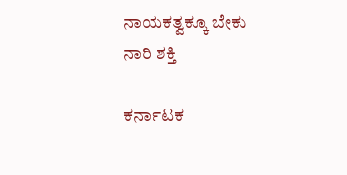ನಾಯಕತ್ವಕ್ಕೂ ಬೇಕು ನಾರಿ ಶಕ್ತಿ

ಕರ್ನಾಟಕ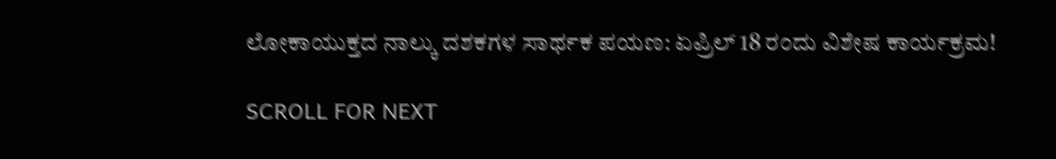ಲೋಕಾಯುಕ್ತದ ನಾಲ್ಕು ದಶಕಗಳ ಸಾರ್ಥಕ ಪಯಣ: ಏಪ್ರಿಲ್ 18 ರಂದು ವಿಶೇಷ ಕಾರ್ಯಕ್ರಮ!

SCROLL FOR NEXT